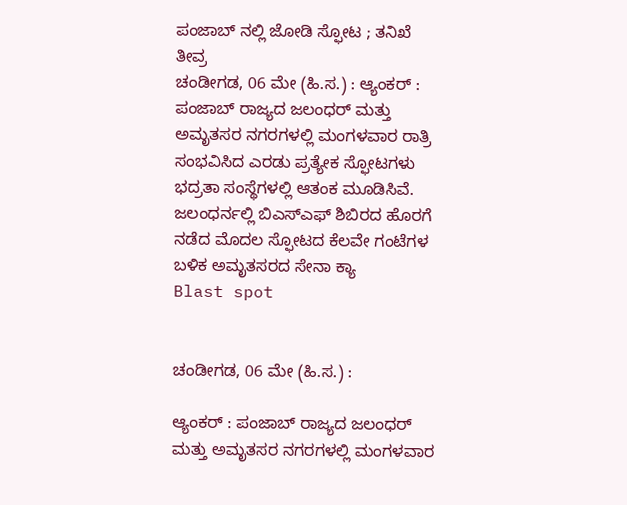ಪಂಜಾಬ್ ನಲ್ಲಿ ಜೋಡಿ ಸ್ಫೋಟ ; ತನಿಖೆ ತೀವ್ರ
ಚಂಡೀಗಡ, 06 ಮೇ (ಹಿ.ಸ.) : ಆ್ಯಂಕರ್ : ಪಂಜಾಬ್ ರಾಜ್ಯದ ಜಲಂಧರ್ ಮತ್ತು ಅಮೃತಸರ ನಗರಗಳಲ್ಲಿ ಮಂಗಳವಾರ ರಾತ್ರಿ ಸಂಭವಿಸಿದ ಎರಡು ಪ್ರತ್ಯೇಕ ಸ್ಫೋಟಗಳು ಭದ್ರತಾ ಸಂಸ್ಥೆಗಳಲ್ಲಿ ಆತಂಕ ಮೂಡಿಸಿವೆ. ಜಲಂಧರ್ನಲ್ಲಿ ಬಿಎಸ್ಎಫ್ ಶಿಬಿರದ ಹೊರಗೆ ನಡೆದ ಮೊದಲ ಸ್ಫೋಟದ ಕೆಲವೇ ಗಂಟೆಗಳ ಬಳಿಕ ಅಮೃತಸರದ ಸೇನಾ ಕ್ಯಾ
Blast spot


ಚಂಡೀಗಡ, 06 ಮೇ (ಹಿ.ಸ.) :

ಆ್ಯಂಕರ್ : ಪಂಜಾಬ್ ರಾಜ್ಯದ ಜಲಂಧರ್ ಮತ್ತು ಅಮೃತಸರ ನಗರಗಳಲ್ಲಿ ಮಂಗಳವಾರ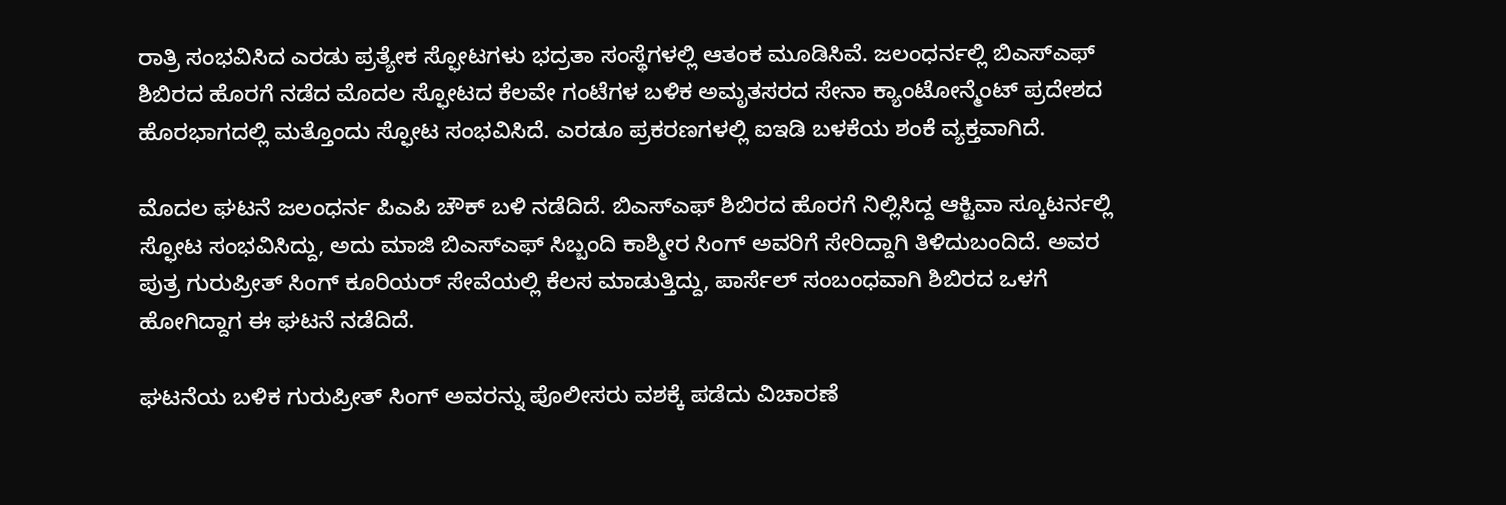ರಾತ್ರಿ ಸಂಭವಿಸಿದ ಎರಡು ಪ್ರತ್ಯೇಕ ಸ್ಫೋಟಗಳು ಭದ್ರತಾ ಸಂಸ್ಥೆಗಳಲ್ಲಿ ಆತಂಕ ಮೂಡಿಸಿವೆ. ಜಲಂಧರ್ನಲ್ಲಿ ಬಿಎಸ್ಎಫ್ ಶಿಬಿರದ ಹೊರಗೆ ನಡೆದ ಮೊದಲ ಸ್ಫೋಟದ ಕೆಲವೇ ಗಂಟೆಗಳ ಬಳಿಕ ಅಮೃತಸರದ ಸೇನಾ ಕ್ಯಾಂಟೋನ್ಮೆಂಟ್ ಪ್ರದೇಶದ ಹೊರಭಾಗದಲ್ಲಿ ಮತ್ತೊಂದು ಸ್ಫೋಟ ಸಂಭವಿಸಿದೆ. ಎರಡೂ ಪ್ರಕರಣಗಳಲ್ಲಿ ಐಇಡಿ ಬಳಕೆಯ ಶಂಕೆ ವ್ಯಕ್ತವಾಗಿದೆ.

ಮೊದಲ ಘಟನೆ ಜಲಂಧರ್ನ ಪಿಎಪಿ ಚೌಕ್ ಬಳಿ ನಡೆದಿದೆ. ಬಿಎಸ್ಎಫ್ ಶಿಬಿರದ ಹೊರಗೆ ನಿಲ್ಲಿಸಿದ್ದ ಆಕ್ಟಿವಾ ಸ್ಕೂಟರ್ನಲ್ಲಿ ಸ್ಫೋಟ ಸಂಭವಿಸಿದ್ದು, ಅದು ಮಾಜಿ ಬಿಎಸ್ಎಫ್ ಸಿಬ್ಬಂದಿ ಕಾಶ್ಮೀರ ಸಿಂಗ್ ಅವರಿಗೆ ಸೇರಿದ್ದಾಗಿ ತಿಳಿದುಬಂದಿದೆ. ಅವರ ಪುತ್ರ ಗುರುಪ್ರೀತ್ ಸಿಂಗ್ ಕೂರಿಯರ್ ಸೇವೆಯಲ್ಲಿ ಕೆಲಸ ಮಾಡುತ್ತಿದ್ದು, ಪಾರ್ಸೆಲ್ ಸಂಬಂಧವಾಗಿ ಶಿಬಿರದ ಒಳಗೆ ಹೋಗಿದ್ದಾಗ ಈ ಘಟನೆ ನಡೆದಿದೆ.

ಘಟನೆಯ ಬಳಿಕ ಗುರುಪ್ರೀತ್ ಸಿಂಗ್ ಅವರನ್ನು ಪೊಲೀಸರು ವಶಕ್ಕೆ ಪಡೆದು ವಿಚಾರಣೆ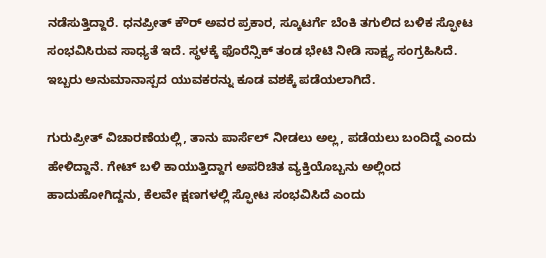ನಡೆಸುತ್ತಿದ್ದಾರೆ. ಧನಪ್ರೀತ್ ಕೌರ್ ಅವರ ಪ್ರಕಾರ, ಸ್ಕೂಟರ್ಗೆ ಬೆಂಕಿ ತಗುಲಿದ ಬಳಿಕ ಸ್ಫೋಟ ಸಂಭವಿಸಿರುವ ಸಾಧ್ಯತೆ ಇದೆ. ಸ್ಥಳಕ್ಕೆ ಫೊರೆನ್ಸಿಕ್ ತಂಡ ಭೇಟಿ ನೀಡಿ ಸಾಕ್ಷ್ಯ ಸಂಗ್ರಹಿಸಿದೆ. ಇಬ್ಬರು ಅನುಮಾನಾಸ್ಪದ ಯುವಕರನ್ನು ಕೂಡ ವಶಕ್ಕೆ ಪಡೆಯಲಾಗಿದೆ.

ಗುರುಪ್ರೀತ್ ವಿಚಾರಣೆಯಲ್ಲಿ, ತಾನು ಪಾರ್ಸೆಲ್ ನೀಡಲು ಅಲ್ಲ, ಪಡೆಯಲು ಬಂದಿದ್ದೆ ಎಂದು ಹೇಳಿದ್ದಾನೆ. ಗೇಟ್ ಬಳಿ ಕಾಯುತ್ತಿದ್ದಾಗ ಅಪರಿಚಿತ ವ್ಯಕ್ತಿಯೊಬ್ಬನು ಅಲ್ಲಿಂದ ಹಾದುಹೋಗಿದ್ದನು, ಕೆಲವೇ ಕ್ಷಣಗಳಲ್ಲಿ ಸ್ಫೋಟ ಸಂಭವಿಸಿದೆ ಎಂದು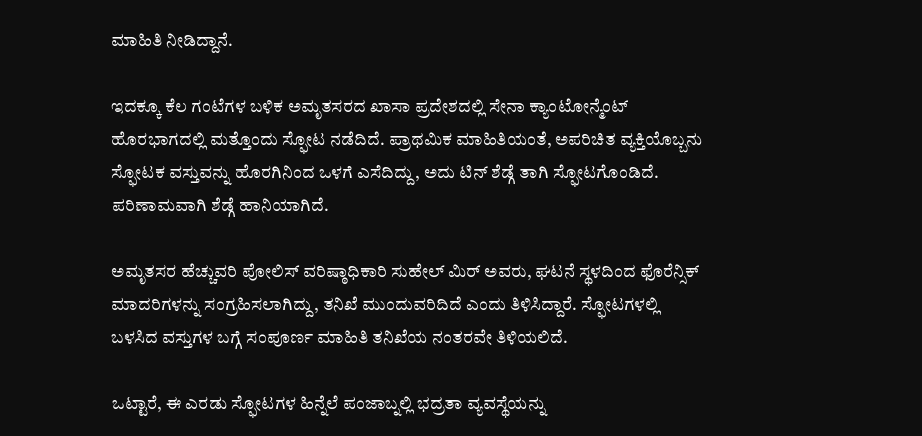ಮಾಹಿತಿ ನೀಡಿದ್ದಾನೆ.

ಇದಕ್ಕೂ ಕೆಲ ಗಂಟೆಗಳ ಬಳಿಕ ಅಮೃತಸರದ ಖಾಸಾ ಪ್ರದೇಶದಲ್ಲಿ ಸೇನಾ ಕ್ಯಾಂಟೋನ್ಮೆಂಟ್ ಹೊರಭಾಗದಲ್ಲಿ ಮತ್ತೊಂದು ಸ್ಫೋಟ ನಡೆದಿದೆ. ಪ್ರಾಥಮಿಕ ಮಾಹಿತಿಯಂತೆ, ಅಪರಿಚಿತ ವ್ಯಕ್ತಿಯೊಬ್ಬನು ಸ್ಫೋಟಕ ವಸ್ತುವನ್ನು ಹೊರಗಿನಿಂದ ಒಳಗೆ ಎಸೆದಿದ್ದು, ಅದು ಟಿನ್ ಶೆಡ್ಗೆ ತಾಗಿ ಸ್ಫೋಟಗೊಂಡಿದೆ. ಪರಿಣಾಮವಾಗಿ ಶೆಡ್ಗೆ ಹಾನಿಯಾಗಿದೆ.

ಅಮೃತಸರ ಹೆಚ್ಚುವರಿ ಪೋಲಿಸ್ ವರಿಷ್ಠಾಧಿಕಾರಿ ಸುಹೇಲ್ ಮಿರ್ ಅವರು, ಘಟನೆ ಸ್ಥಳದಿಂದ ಫೊರೆನ್ಸಿಕ್ ಮಾದರಿಗಳನ್ನು ಸಂಗ್ರಹಿಸಲಾಗಿದ್ದು, ತನಿಖೆ ಮುಂದುವರಿದಿದೆ ಎಂದು ತಿಳಿಸಿದ್ದಾರೆ. ಸ್ಫೋಟಗಳಲ್ಲಿ ಬಳಸಿದ ವಸ್ತುಗಳ ಬಗ್ಗೆ ಸಂಪೂರ್ಣ ಮಾಹಿತಿ ತನಿಖೆಯ ನಂತರವೇ ತಿಳಿಯಲಿದೆ.

ಒಟ್ಟಾರೆ, ಈ ಎರಡು ಸ್ಫೋಟಗಳ ಹಿನ್ನೆಲೆ ಪಂಜಾಬ್ನಲ್ಲಿ ಭದ್ರತಾ ವ್ಯವಸ್ಥೆಯನ್ನು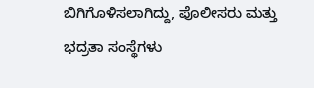ಬಿಗಿಗೊಳಿಸಲಾಗಿದ್ದು, ಪೊಲೀಸರು ಮತ್ತು ಭದ್ರತಾ ಸಂಸ್ಥೆಗಳು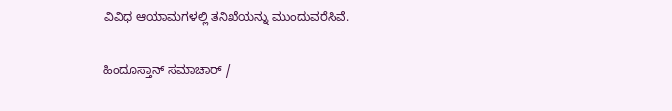ವಿವಿಧ ಆಯಾಮಗಳಲ್ಲಿ ತನಿಖೆಯನ್ನು ಮುಂದುವರೆಸಿವೆ.

ಹಿಂದೂಸ್ತಾನ್ ಸಮಾಚಾರ್ /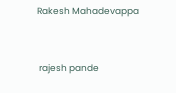Rakesh Mahadevappa


 rajesh pande